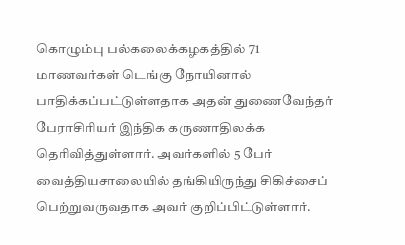கொழும்பு பல்கலைக்கழகத்தில் 71 மாணவர்கள் டெங்கு நோயினால் பாதிக்கப்பட்டுள்ளதாக அதன் துணைவேந்தர் பேராசிரியர் இந்திக கருணாதிலக்க தெரிவித்துள்ளார். அவர்களில் 5 பேர் வைத்தியசாலையில் தங்கியிருந்து சிகிச்சைப் பெற்றுவருவதாக அவர் குறிப்பிட்டுள்ளார்.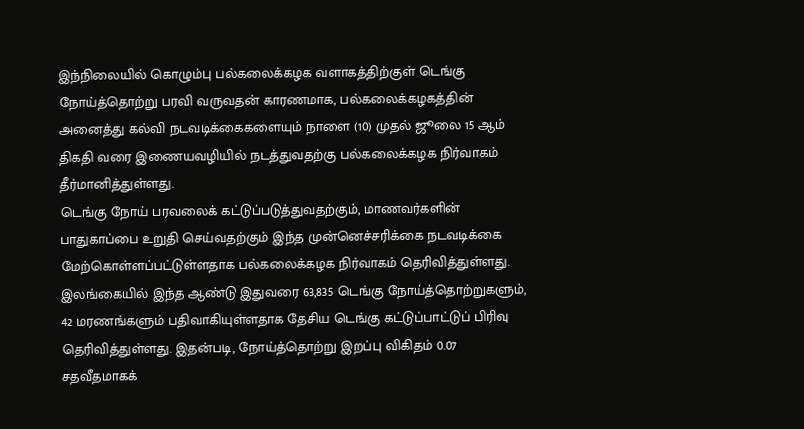இந்நிலையில் கொழும்பு பல்கலைக்கழக வளாகத்திற்குள் டெங்கு நோய்த்தொற்று பரவி வருவதன் காரணமாக, பல்கலைக்கழகத்தின் அனைத்து கல்வி நடவடிக்கைகளையும் நாளை (10) முதல் ஜூலை 15 ஆம் திகதி வரை இணையவழியில் நடத்துவதற்கு பல்கலைக்கழக நிர்வாகம் தீர்மானித்துள்ளது.
டெங்கு நோய் பரவலைக் கட்டுப்படுத்துவதற்கும், மாணவர்களின் பாதுகாப்பை உறுதி செய்வதற்கும் இந்த முன்னெச்சரிக்கை நடவடிக்கை மேற்கொள்ளப்பட்டுள்ளதாக பல்கலைக்கழக நிர்வாகம் தெரிவித்துள்ளது.
இலங்கையில் இந்த ஆண்டு இதுவரை 63,835 டெங்கு நோய்த்தொற்றுகளும், 42 மரணங்களும் பதிவாகியுள்ளதாக தேசிய டெங்கு கட்டுப்பாட்டுப் பிரிவு தெரிவித்துள்ளது. இதன்படி, நோய்த்தொற்று இறப்பு விகிதம் 0.07 சதவீதமாகக்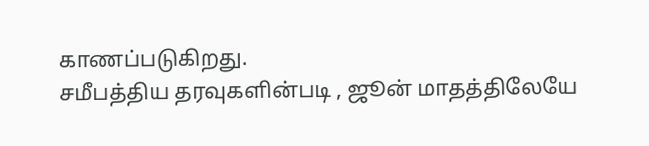காணப்படுகிறது.
சமீபத்திய தரவுகளின்படி , ஜூன் மாதத்திலேயே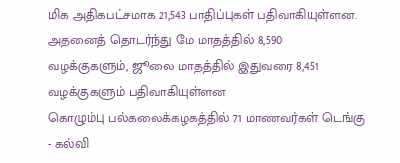மிக அதிகபட்சமாக 21,543 பாதிப்புகள் பதிவாகியுள்ளன.
அதனைத் தொடர்ந்து மே மாதத்தில் 8,590 வழக்குகளும், ஜூலை மாதத்தில் இதுவரை 8,451 வழக்குகளும் பதிவாகியுள்ளன
கொழும்பு பல்கலைக்கழகத்தில் 71 மாணவர்கள் டெங்கு - கல்வி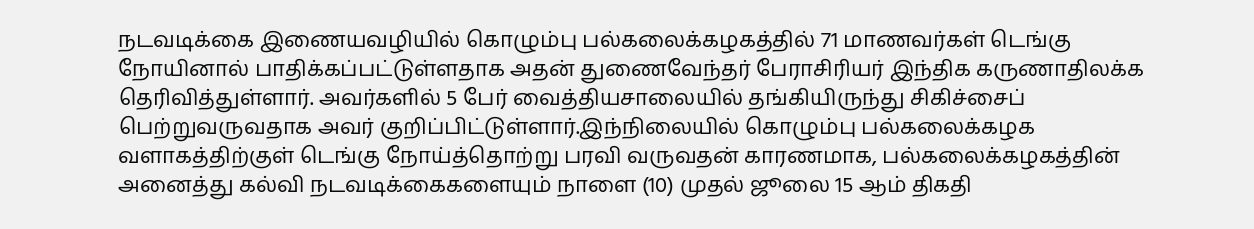நடவடிக்கை இணையவழியில் கொழும்பு பல்கலைக்கழகத்தில் 71 மாணவர்கள் டெங்கு நோயினால் பாதிக்கப்பட்டுள்ளதாக அதன் துணைவேந்தர் பேராசிரியர் இந்திக கருணாதிலக்க தெரிவித்துள்ளார். அவர்களில் 5 பேர் வைத்தியசாலையில் தங்கியிருந்து சிகிச்சைப் பெற்றுவருவதாக அவர் குறிப்பிட்டுள்ளார்.இந்நிலையில் கொழும்பு பல்கலைக்கழக வளாகத்திற்குள் டெங்கு நோய்த்தொற்று பரவி வருவதன் காரணமாக, பல்கலைக்கழகத்தின் அனைத்து கல்வி நடவடிக்கைகளையும் நாளை (10) முதல் ஜூலை 15 ஆம் திகதி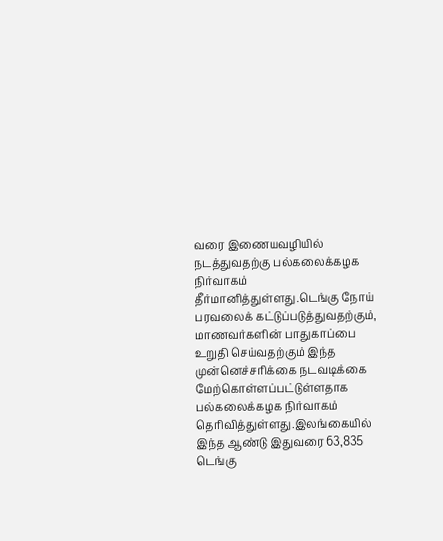வரை இணையவழியில் நடத்துவதற்கு பல்கலைக்கழக நிர்வாகம் தீர்மானித்துள்ளது.டெங்கு நோய் பரவலைக் கட்டுப்படுத்துவதற்கும், மாணவர்களின் பாதுகாப்பை உறுதி செய்வதற்கும் இந்த முன்னெச்சரிக்கை நடவடிக்கை மேற்கொள்ளப்பட்டுள்ளதாக பல்கலைக்கழக நிர்வாகம் தெரிவித்துள்ளது.இலங்கையில் இந்த ஆண்டு இதுவரை 63,835 டெங்கு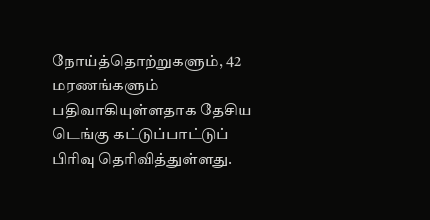நோய்த்தொற்றுகளும், 42 மரணங்களும் பதிவாகியுள்ளதாக தேசிய டெங்கு கட்டுப்பாட்டுப் பிரிவு தெரிவித்துள்ளது.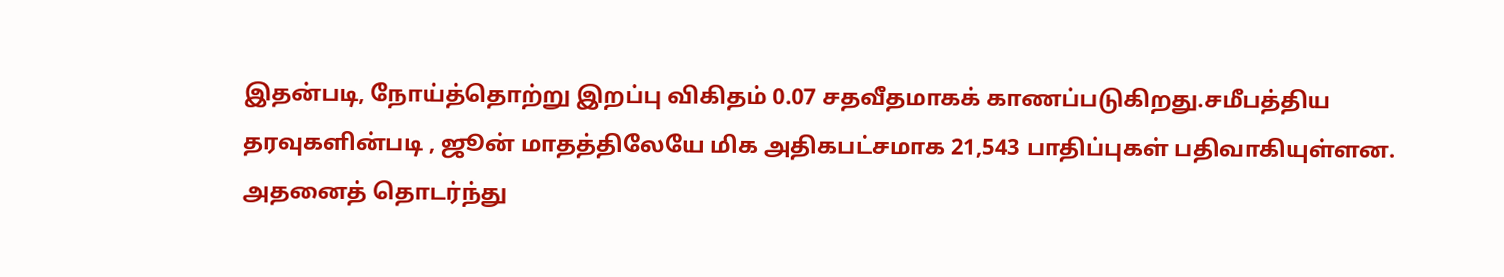இதன்படி, நோய்த்தொற்று இறப்பு விகிதம் 0.07 சதவீதமாகக் காணப்படுகிறது.சமீபத்திய தரவுகளின்படி , ஜூன் மாதத்திலேயே மிக அதிகபட்சமாக 21,543 பாதிப்புகள் பதிவாகியுள்ளன. அதனைத் தொடர்ந்து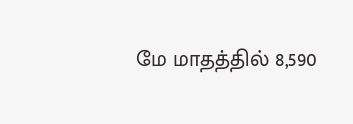மே மாதத்தில் 8,590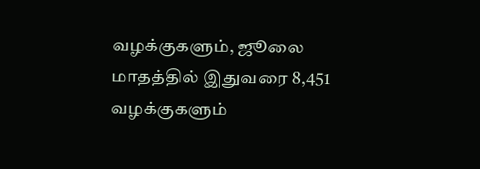வழக்குகளும், ஜூலை மாதத்தில் இதுவரை 8,451 வழக்குகளும்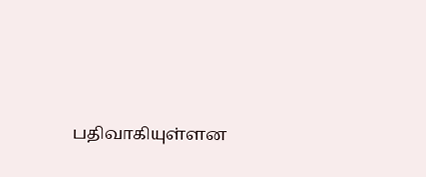பதிவாகியுள்ளன